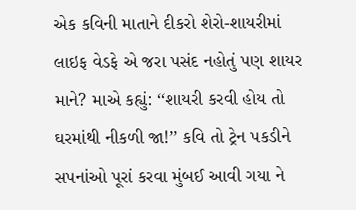એક કવિની માતાને દીકરો શેરો-શાયરીમાં લાઇફ વેડફે એ જરા પસંદ નહોતું પણ શાયર માને? માએ કહ્યું: ‘‘શાયરી કરવી હોય તો ઘરમાંથી નીકળી જા!’’ કવિ તો ટ્રેન પકડીને સપનાંઓ પૂરાં કરવા મુંબઈ આવી ગયા ને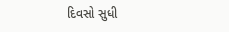દિવસો સુધી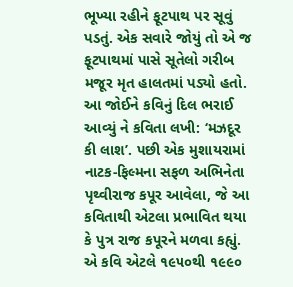ભૂખ્યા રહીને ફૂટપાથ પર સૂવું પડતું. એક સવારે જોયું તો એ જ ફૂટપાથમાં પાસે સૂતેલો ગરીબ મજૂર મૃત હાલતમાં પડ્યો હતો. આ જોઈને કવિનું દિલ ભરાઈ આવ્યું ને કવિતા લખી: ‘મઝદૂર કી લાશ’. પછી એક મુશાયરામાં નાટક-ફિલ્મના સફળ અભિનેતા પૃથ્વીરાજ કપૂર આવેલા, જે આ કવિતાથી એટલા પ્રભાવિત થયા કે પુત્ર રાજ કપૂરને મળવા કહ્યું. એ કવિ એટલે ૧૯૫૦થી ૧૯૯૦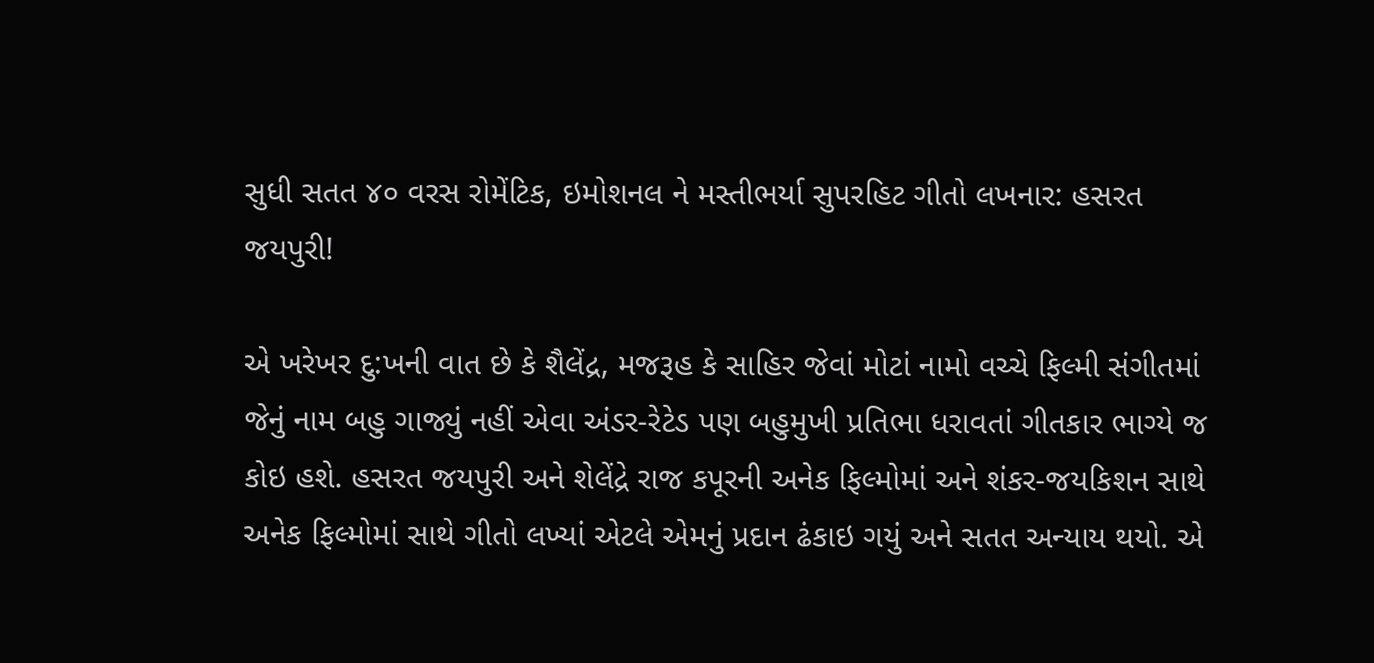સુધી સતત ૪૦ વરસ રોમેંટિક, ઇમોશનલ ને મસ્તીભર્યા સુપરહિટ ગીતો લખનાર: હસરત જયપુરી!

એ ખરેખર દુ:ખની વાત છે કે શૈલેંદ્ર, મજરૂહ કે સાહિર જેવાં મોટાં નામો વચ્ચે ફિલ્મી સંગીતમાં જેનું નામ બહુ ગાજ્યું નહીં એવા અંડર-રેટેડ પણ બહુમુખી પ્રતિભા ધરાવતાં ગીતકાર ભાગ્યે જ કોઇ હશે. હસરત જયપુરી અને શેલેંદ્રે રાજ કપૂરની અનેક ફિલ્મોમાં અને શંકર-જયકિશન સાથે અનેક ફિલ્મોમાં સાથે ગીતો લખ્યાં એટલે એમનું પ્રદાન ઢંકાઇ ગયું અને સતત અન્યાય થયો. એ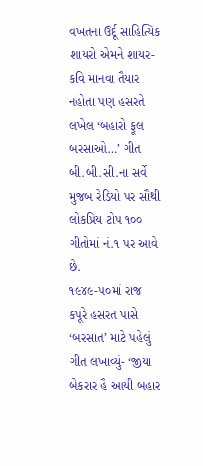વખતના ઉર્દૂ સાહિત્યિક શાયરો એમને શાયર-કવિ માનવા તૈયાર નહોતા પણ હસરતે લખેલ ‘બહારો ફૂલ બરસાઓ…’ ગીત બી.બી.સી.ના સર્વે મુજબ રેડિયો પર સૌથી લોકપ્રિય ટોપ ૧૦૦ ગીતોમાં નં.૧ પર આવે છે.
૧૯૪૯-૫૦માં રાજ કપૂરે હસરત પાસે ‘બરસાત’ માટે પહેલું ગીત લખાવ્યું- ‘જીયા બેકરાર હૈ આયી બહાર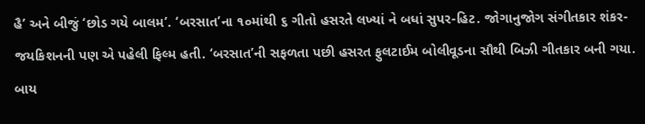હૈ’ અને બીજું ‘છોડ ગયે બાલમ’. ‘બરસાત’ના ૧૦માંથી ૬ ગીતો હસરતે લખ્યાં ને બધાં સુપર-હિટ. જોગાનુજોગ સંગીતકાર શંકર-જયકિશનની પણ એ પહેલી ફિલ્મ હતી. ‘બરસાત’ની સફળતા પછી હસરત ફુલટાઈમ બોલીવૂડના સૌથી બિઝી ગીતકાર બની ગયા. બાય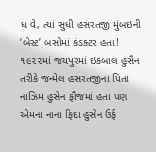ધ વે, ત્યાં સુધી હસરતજી મુંબઇની ‘બેસ્ટ’ બસોમાં કંડક્ટર હતા!
૧૯૨૨માં જયપુરમાં ઇકબાલ હુસૈન તરીકે જન્મેલ હસરતજીના પિતા નાઝિમ હુસેન ફૌજમાં હતા પણ એમના નાના ફિદા હુસેન ઉર્ફ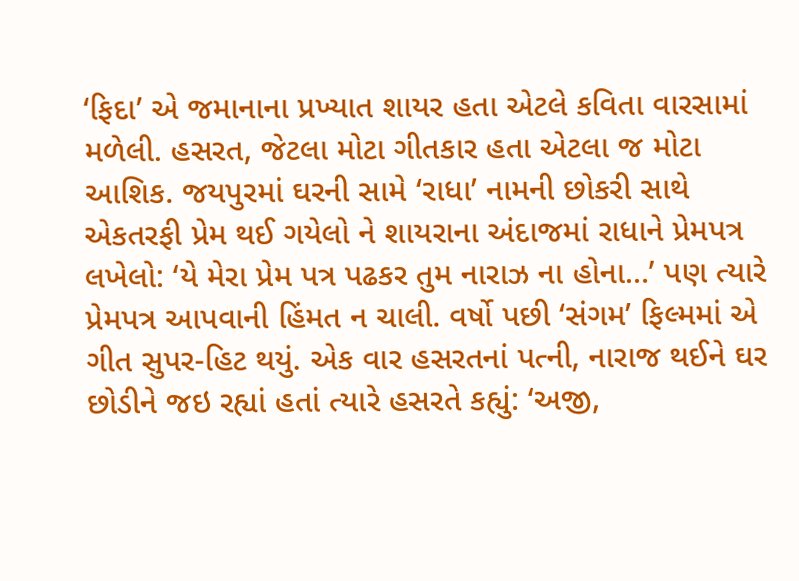‘ફિદા’ એ જમાનાના પ્રખ્યાત શાયર હતા એટલે કવિતા વારસામાં મળેલી. હસરત, જેટલા મોટા ગીતકાર હતા એટલા જ મોટા આશિક. જયપુરમાં ઘરની સામે ‘રાધા’ નામની છોકરી સાથે એકતરફી પ્રેમ થઈ ગયેલો ને શાયરાના અંદાજમાં રાધાને પ્રેમપત્ર લખેલો: ‘યે મેરા પ્રેમ પત્ર પઢકર તુમ નારાઝ ના હોના…’ પણ ત્યારે પ્રેમપત્ર આપવાની હિંમત ન ચાલી. વર્ષો પછી ‘સંગમ’ ફિલ્મમાં એ ગીત સુપર-હિટ થયું. એક વાર હસરતનાં પત્ની, નારાજ થઈને ઘર છોડીને જઇ રહ્યાં હતાં ત્યારે હસરતે કહ્યું: ‘અજી,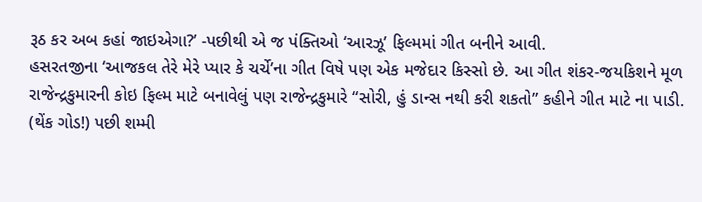રૂઠ કર અબ કહાં જાઇએગા?’ -પછીથી એ જ પંક્તિઓ ‘આરઝૂ’ ફિલ્મમાં ગીત બનીને આવી.
હસરતજીના ‘આજકલ તેરે મેરે પ્યાર કે ચર્ચે’ના ગીત વિષે પણ એક મજેદાર કિસ્સો છે. આ ગીત શંકર-જયકિશને મૂળ રાજેન્દ્રકુમારની કોઇ ફિલ્મ માટે બનાવેલું પણ રાજેન્દ્રકુમારે “સોરી, હું ડાન્સ નથી કરી શકતો” કહીને ગીત માટે ના પાડી. (થેંક ગોડ!) પછી શમ્મી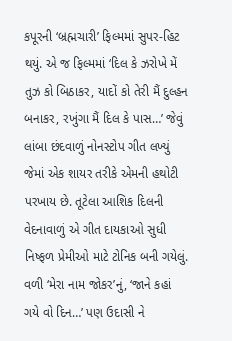કપૂરની ‘બ્રહ્મચારી’ ફિલ્મમાં સુપર-હિટ થયું. એ જ ફિલ્મમાં ‘દિલ કે ઝરોખે મેં તુઝ કો બિઠાકર, યાદોં કો તેરી મૈં દુલ્હન બનાકર, રખુંગા મૈં દિલ કે પાસ…’ જેવું લાંબા છંદવાળું નોનસ્ટોપ ગીત લખ્યું જેમાં એક શાયર તરીકે એમની હથોટી પરખાય છે. તૂટેલા આશિક દિલની વેદનાવાળું એ ગીત દાયકાઓ સુધી નિષ્ફળ પ્રેમીઓ માટે ટોનિક બની ગયેલું. વળી ‘મેરા નામ જોકર’નું, ‘જાને કહાં ગયે વો દિન…’ પણ ઉદાસી ને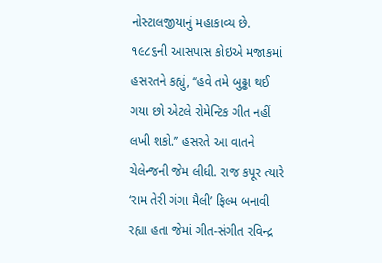નોસ્ટાલજીયાનું મહાકાવ્ય છે.
૧૯૮૬ની આસપાસ કોઇએ મજાકમાં હસરતને કહ્યું, ‘‘હવે તમે બુઢ્ઢા થઈ ગયા છો એટલે રોમેન્ટિક ગીત નહીં લખી શકો.’’ હસરતે આ વાતને ચેલેન્જની જેમ લીધી. રાજ કપૂર ત્યારે ‘રામ તેરી ગંગા મૈલી’ ફિલ્મ બનાવી રહ્યા હતા જેમાં ગીત-સંગીત રવિન્દ્ર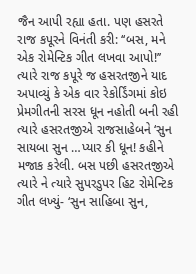જૈન આપી રહ્યા હતા. પણ હસરતે રાજ કપૂરને વિનંતી કરી: ‘‘બસ, મને એક રોમેન્ટિક ગીત લખવા આપો!’’ ત્યારે રાજ કપૂરે જ હસરતજીને યાદ અપાવ્યું કે એક વાર રેકોર્ડિંગમાં કોઇ પ્રેમગીતની સરસ ધૂન નહોતી બની રહી ત્યારે હસરતજીએ રાજસાહેબને ‘સુન સાયબા સુન …પ્યાર કી ધૂન! કહીને મજાક કરેલી. બસ પછી હસરતજીએ ત્યારે ને ત્યારે સુપરડુપર હિટ રોમેન્ટિક ગીત લખ્યું- ‘સુન સાહિબા સુન,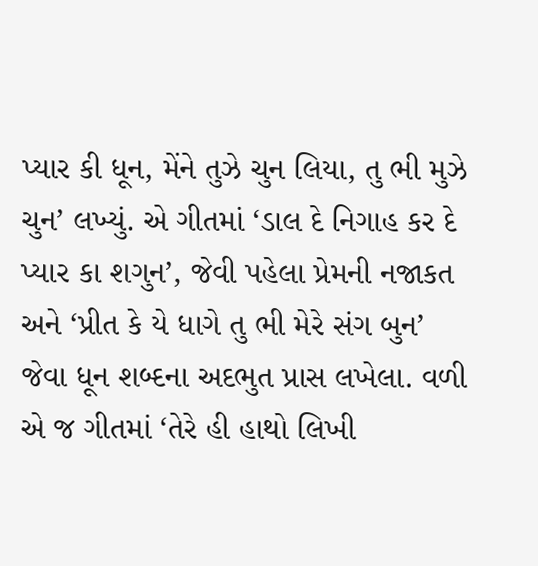પ્યાર કી ધૂન, મેંને તુઝે ચુન લિયા, તુ ભી મુઝે ચુન’ લખ્યું. એ ગીતમાં ‘ડાલ દે નિગાહ કર દે પ્યાર કા શગુન’, જેવી પહેલા પ્રેમની નજાકત અને ‘પ્રીત કે યે ધાગે તુ ભી મેરે સંગ બુન’ જેવા ધૂન શબ્દના અદભુત પ્રાસ લખેલા. વળી એ જ ગીતમાં ‘તેરે હી હાથો લિખી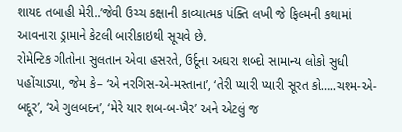શાયદ તબાહી મેરી..’જેવી ઉચ્ચ કક્ષાની કાવ્યાત્મક પંક્તિ લખી જે ફિલ્મની કથામાં આવનારા ડ્રામાને કેટલી બારીકાઇથી સૂચવે છે.
રોમેન્ટિક ગીતોના સુલતાન એવા હસરતે, ઉર્દૂના અઘરા શબ્દો સામાન્ય લોકો સુધી પહોંચાડ્યા, જેમ કે– ‘એ નરગિસ-એ-મસ્તાના’, ‘તેરી પ્યારી પ્યારી સૂરત કો…..ચશ્મ-એ-બદ્દૂર’, ‘એ ગુલબદન’, ‘મેરે યાર શબ-બ-ખૈર’ અને એટલું જ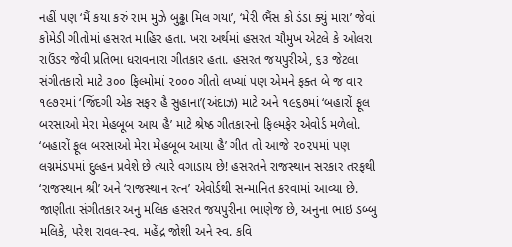નહીં પણ ‘મૈં કયા કરું રામ મુઝે બુઢ્ઢા મિલ ગયા’, ‘મેરી ભૈંસ કો ડંડા ક્યું મારા’ જેવાં કોમેડી ગીતોમાં હસરત માહિર હતા. ખરા અર્થમાં હસરત ચૌમુખ એટલે કે ઓલરા રાઉંડર જેવી પ્રતિભા ધરાવનારા ગીતકાર હતા. હસરત જયપુરીએ, ૬૩ જેટલા સંગીતકારો માટે ૩૦૦ ફિલ્મોમાં ૨૦૦૦ ગીતો લખ્યાં પણ એમને ફક્ત બે જ વાર ૧૯૭૨માં ‘જિંદગી એક સફર હૈ સુહાના’(અંદાઝ) માટે અને ૧૯૬૭માં ‘બહારોં ફૂલ બરસાઓ મેરા મેહબૂબ આય હૈ’ માટે શ્રેષ્ઠ ગીતકારનો ફિલ્મફેર એવોર્ડ મળેલો. ‘બહારોં ફૂલ બરસાઓ મેરા મેહબૂબ આયા હૈ’ ગીત તો આજે ૨૦૨૫માં પણ લગ્નમંડપમાં દુલ્હન પ્રવેશે છે ત્યારે વગાડાય છે! હસરતને રાજસ્થાન સરકાર તરફથી ‘રાજસ્થાન શ્રી’ અને ‘રાજસ્થાન રત્ન’ એવોર્ડથી સન્માનિત કરવામાં આવ્યા છે. જાણીતા સંગીતકાર અનુ મલિક હસરત જયપુરીના ભાણેજ છે, અનુના ભાઇ ડબ્બુ મલિકે, પરેશ રાવલ-સ્વ. મહેંદ્ર જોશી અને સ્વ. કવિ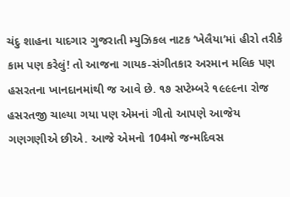ચંદુ શાહના યાદગાર ગુજરાતી મ્યુઝિકલ નાટક ‘ખેલૈયા’માં હીરો તરીકે કામ પણ કરેલું! તો આજના ગાયક-સંગીતકાર અરમાન મલિક પણ હસરતના ખાનદાનમાંથી જ આવે છે. ૧૭ સપ્ટેમ્બરે ૧૯૯૯ના રોજ હસરતજી ચાલ્યા ગયા પણ એમનાં ગીતો આપણે આજેય ગણગણીએ છીએ. આજે એમનો 104મો જન્મદિવસ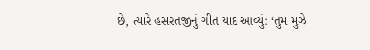છે, ત્યારે હસરતજીનું ગીત યાદ આવ્યું: ‘તુમ મુઝે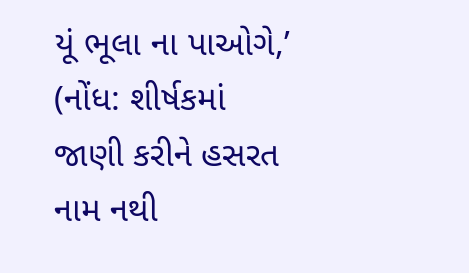યૂં ભૂલા ના પાઓગે,’
(નોંધ: શીર્ષકમાં જાણી કરીને હસરત નામ નથી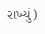રાખ્યું)